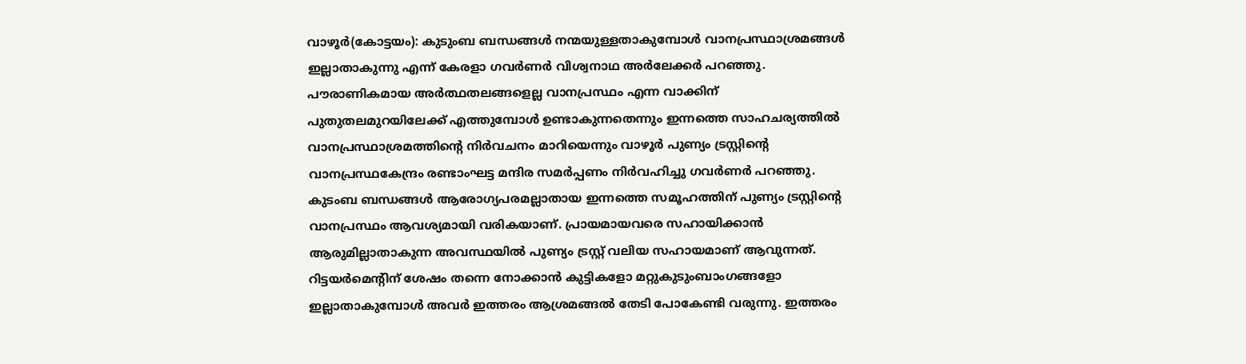വാഴൂർ(കോട്ടയം): കുടുംബ ബന്ധങ്ങൾ നന്മയുള്ളതാകുമ്പോൾ വാനപ്രസ്ഥാശ്രമങ്ങൾ ഇല്ലാതാകുന്നു എന്ന് കേരളാ ഗവർണർ വിശ്വനാഥ അർലേക്കർ പറഞ്ഞു. പൗരാണികമായ അർത്ഥതലങ്ങളെല്ല വാനപ്രസ്ഥം എന്ന വാക്കിന് പുതുതലമുറയിലേക്ക് എത്തുമ്പോൾ ഉണ്ടാകുന്നതെന്നും ഇന്നത്തെ സാഹചര്യത്തിൽ വാനപ്രസ്ഥാശ്രമത്തിന്റെ നിർവചനം മാറിയെന്നും വാഴൂർ പുണ്യം ട്രസ്റ്റിന്റെ വാനപ്രസ്ഥകേന്ദ്രം രണ്ടാംഘട്ട മന്ദിര സമർപ്പണം നിർവഹിച്ചു ഗവർണർ പറഞ്ഞു.
കുടംബ ബന്ധങ്ങൾ ആരോഗ്യപരമല്ലാതായ ഇന്നത്തെ സമൂഹത്തിന് പുണ്യം ട്രസ്റ്റിന്റെ വാനപ്രസ്ഥം ആവശ്യമായി വരികയാണ്. പ്രായമായവരെ സഹായിക്കാൻ ആരുമില്ലാതാകുന്ന അവസ്ഥയിൽ പുണ്യം ട്രസ്റ്റ് വലിയ സഹായമാണ് ആവുന്നത്. റിട്ടയർമെന്റിന് ശേഷം തന്നെ നോക്കാൻ കുട്ടികളോ മറ്റുകുടുംബാംഗങ്ങളോ ഇല്ലാതാകുമ്പോൾ അവർ ഇത്തരം ആശ്രമങ്ങൽ തേടി പോകേണ്ടി വരുന്നു. ഇത്തരം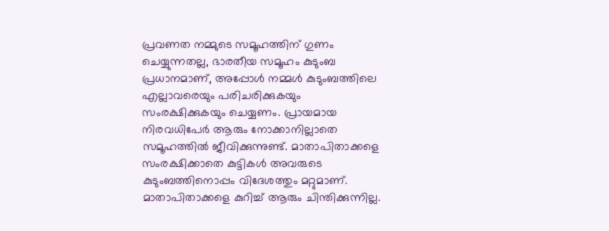പ്രവണത നമ്മുടെ സമൂഹത്തിന് ഗുണം ചെയ്യുന്നതല്ല, ഭാരതീയ സമൂഹം കുടുംബ പ്രധാനമാണ്, അപ്പോൾ നമ്മൾ കുടുംബത്തിലെ എല്ലാവരെയും പരിചരിക്കുകയും സംരക്ഷിക്കുകയും ചെയ്യണം. പ്രായമായ നിരവധിപേർ ആരും നോക്കാനില്ലാതെ സമൂഹത്തിൽ ജീവിക്കുന്നുണ്ട്. മാതാപിതാക്കളെ സംരക്ഷിക്കാതെ കുട്ടികൾ അവരുടെ കുടുംബത്തിനൊപ്പം വിദേശത്തും മറ്റുമാണ്. മാതാപിതാക്കളെ കുറിച്ച് ആരും ചിന്തിക്കുന്നില്ല.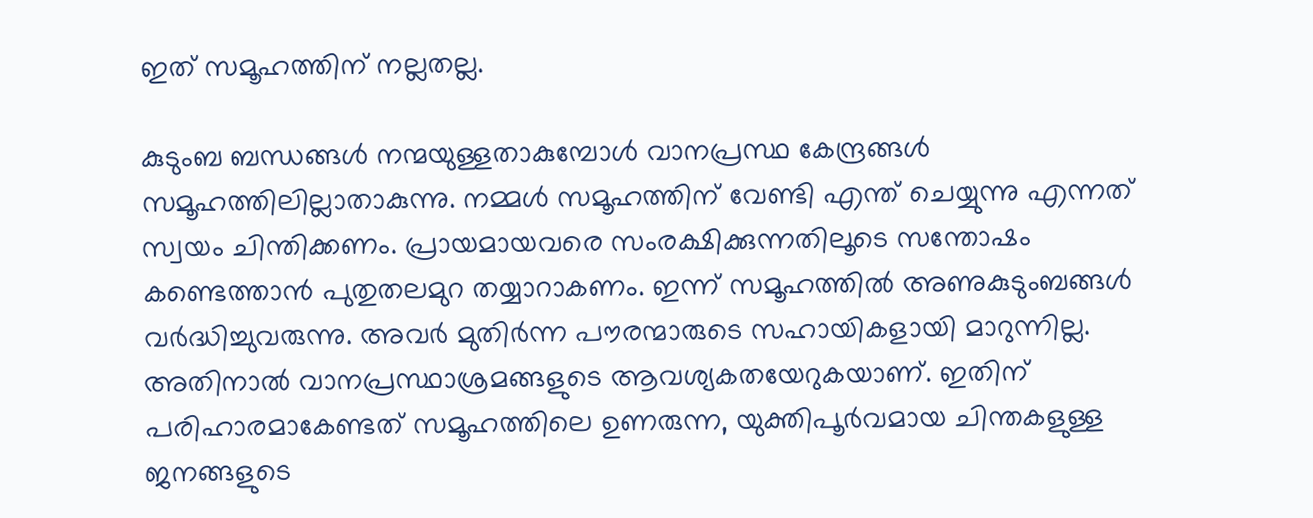ഇത് സമൂഹത്തിന് നല്ലതല്ല.

കുടുംബ ബന്ധങ്ങൾ നന്മയുള്ളതാകുമ്പോൾ വാനപ്രസ്ഥ കേന്ദ്രങ്ങൾ സമൂഹത്തിലില്ലാതാകുന്നു. നമ്മൾ സമൂഹത്തിന് വേണ്ടി എന്ത് ചെയ്യുന്നു എന്നത് സ്വയം ചിന്തിക്കണം. പ്രായമായവരെ സംരക്ഷിക്കുന്നതിലൂടെ സന്തോഷം കണ്ടെത്താൻ പുതുതലമുറ തയ്യാറാകണം. ഇന്ന് സമൂഹത്തിൽ അണുകുടുംബങ്ങൾ വർദ്ധിച്ചുവരുന്നു. അവർ മുതിർന്ന പൗരന്മാരുടെ സഹായികളായി മാറുന്നില്ല. അതിനാൽ വാനപ്രസ്ഥാശ്രമങ്ങളുടെ ആവശ്യകതയേറുകയാണ്. ഇതിന് പരിഹാരമാകേണ്ടത് സമൂഹത്തിലെ ഉണരുന്ന, യുക്തിപൂർവമായ ചിന്തകളുള്ള ജനങ്ങളുടെ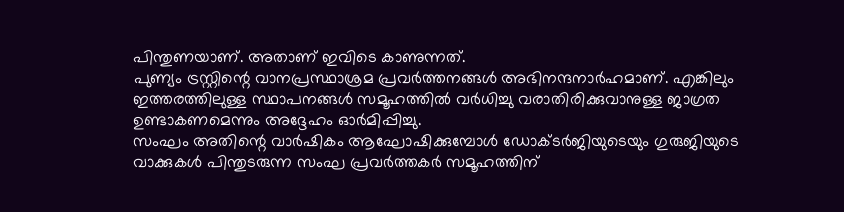പിന്തുണയാണ്. അതാണ് ഇവിടെ കാണുന്നത്.
പുണ്യം ട്രസ്റ്റിന്റെ വാനപ്രസ്ഥാശ്രമ പ്രവർത്തനങ്ങൾ അഭിനന്ദനാർഹമാണ്. എങ്കിലും ഇത്തരത്തിലുള്ള സ്ഥാപനങ്ങൾ സമൂഹത്തിൽ വർധിച്ചു വരാതിരിക്കുവാനുള്ള ജാഗ്രത ഉണ്ടാകണമെന്നും അദ്ദേഹം ഓർമിപ്പിച്ചു.
സംഘം അതിന്റെ വാർഷികം ആഘോഷിക്കുമ്പോൾ ഡോക്ടർജിയുടെയും ഗുരുജിയുടെ വാക്കുകൾ പിന്തുടരുന്ന സംഘ പ്രവർത്തകർ സമൂഹത്തിന്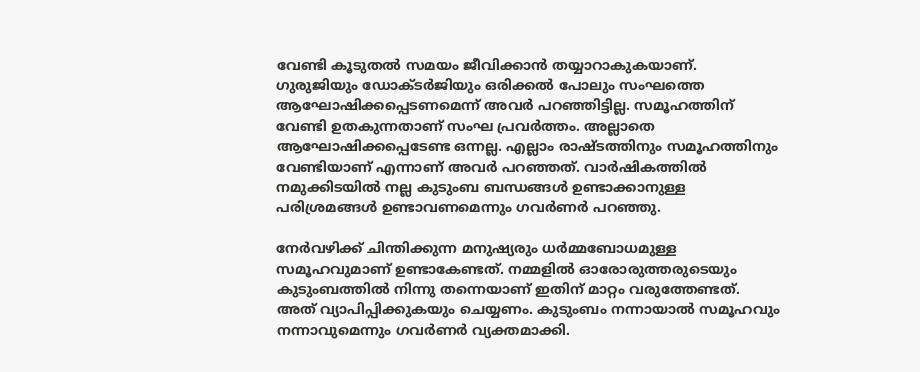വേണ്ടി കൂടുതൽ സമയം ജീവിക്കാൻ തയ്യാറാകുകയാണ്. ഗുരുജിയും ഡോക്ടർജിയും ഒരിക്കൽ പോലും സംഘത്തെ ആഘോഷിക്കപ്പെടണമെന്ന് അവർ പറഞ്ഞിട്ടില്ല. സമൂഹത്തിന് വേണ്ടി ഉതകുന്നതാണ് സംഘ പ്രവർത്തം. അല്ലാതെ ആഘോഷിക്കപ്പെടേണ്ട ഒന്നല്ല. എല്ലാം രാഷ്ടത്തിനും സമൂഹത്തിനും വേണ്ടിയാണ് എന്നാണ് അവർ പറഞ്ഞത്. വാർഷികത്തിൽ നമുക്കിടയിൽ നല്ല കുടുംബ ബന്ധങ്ങൾ ഉണ്ടാക്കാനുള്ള പരിശ്രമങ്ങൾ ഉണ്ടാവണമെന്നും ഗവർണർ പറഞ്ഞു.

നേർവഴിക്ക് ചിന്തിക്കുന്ന മനുഷ്യരും ധർമ്മബോധമുള്ള സമൂഹവുമാണ് ഉണ്ടാകേണ്ടത്. നമ്മളിൽ ഓരോരുത്തരുടെയും കുടുംബത്തിൽ നിന്നു തന്നെയാണ് ഇതിന് മാറ്റം വരുത്തേണ്ടത്. അത് വ്യാപിപ്പിക്കുകയും ചെയ്യണം. കുടുംബം നന്നായാൽ സമൂഹവും നന്നാവുമെന്നും ഗവർണർ വ്യക്തമാക്കി.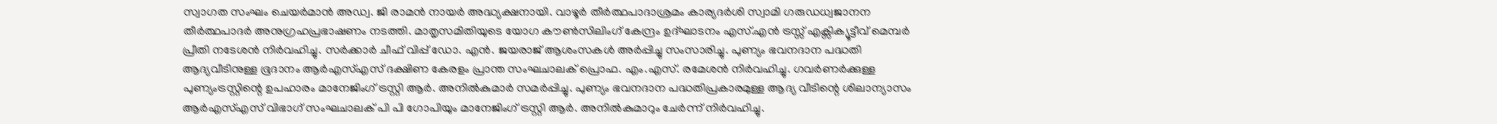സ്വാഗത സംഘം ചെയർമാൻ അഡ്വ. ജി രാമൻ നായർ അദ്ധ്യക്ഷനായി. വാഴൂർ തീർത്ഥപാദാശ്രമം കാര്യദർശി സ്വാമി ഗരുഡധ്വജാനന തീർത്ഥപാദർ അനുഗ്രഹപ്രഭാഷണം നടത്തി. മാതൃസമിതിയുടെ യോഗ കൗൺസിലിംഗ് കേന്ദ്രം ഉദ്ഘാടനം എസ്.എൻ ട്രസ്സ് എക്സിക്യൂട്ടീവ് മെമ്പർ പ്രീതി നടേശൻ നിർവഹിച്ചു. സർക്കാർ ചീഫ് വിപ്പ് ഡോ. എൻ. ജയരാജ് ആശംസകൾ അർപ്പിച്ചു സംസാരിച്ചു. പുണ്യം ഭവനദാന പദ്ധതി ആദ്യവീടിനുള്ള ഭൂദാനം ആർഎസ്എസ് ദക്ഷിണ കേരളം പ്രാന്ത സംഘചാലക് പ്രൊഫ. എം.എസ്. രമേശൻ നിർവഹിച്ചു. ഗവർണർക്കുള്ള പുണ്യംട്രസ്റ്റിന്റെ ഉപഹാരം മാനേജിംഗ് ട്രസ്റ്റി ആർ. അനിൽകുമാർ സമർപ്പിച്ചു. പുണ്യം ഭവനദാന പദ്ധതിപ്രകാരമുള്ള ആദ്യ വീടിന്റെ ശിലാന്യാസം ആർഎസ്എസ് വിഭാഗ് സംഘചാലക് പി പി ഗോപിയും മാനേജിംഗ് ട്രസ്റ്റി ആർ. അനിൽകുമാറും ചേർന്ന് നിർവഹിച്ചു.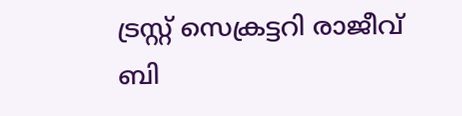ട്രസ്റ്റ് സെക്രട്ടറി രാജീവ് ബി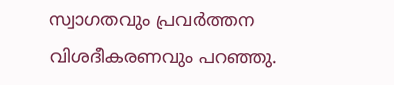സ്വാഗതവും പ്രവർത്തന വിശദീകരണവും പറഞ്ഞു.